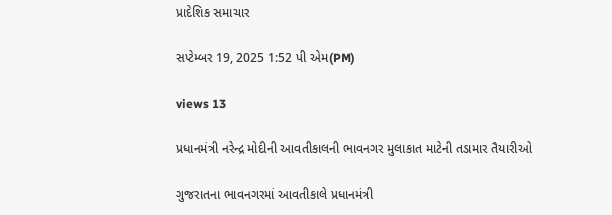પ્રાદેશિક સમાચાર

સપ્ટેમ્બર 19, 2025 1:52 પી એમ(PM)

views 13

પ્રધાનમંત્રી નરેન્દ્ર મોદીની આવતીકાલની ભાવનગર મુલાકાત માટેની તડામાર તૈયારીઓ

ગુજરાતના ભાવનગરમાં આવતીકાલે પ્રધાનમંત્રી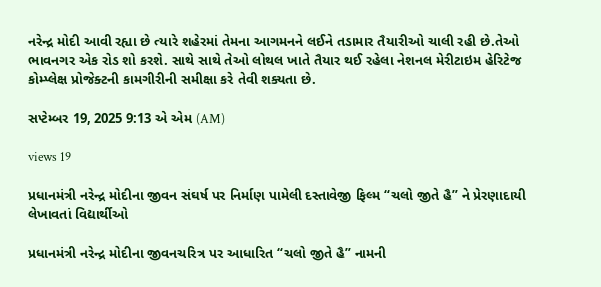નરેન્દ્ર મોદી આવી રહ્યા છે ત્યારે શહેરમાં તેમના આગમનને લઈને તડામાર તૈયારીઓ ચાલી રહી છે.તેઓ ભાવનગર એક રોડ શો કરશે. સાથે સાથે તેઓ લોથલ ખાતે તૈયાર થઈ રહેલા નેશનલ મેરીટાઇમ હેરિટેજ કોમ્પ્લેક્ષ પ્રોજેક્ટની કામગીરીની સમીક્ષા કરે તેવી શક્યતા છે.

સપ્ટેમ્બર 19, 2025 9:13 એ એમ (AM)

views 19

પ્રધાનમંત્રી નરેન્દ્ર મોદીના જીવન સંઘર્ષ પર નિર્માણ પામેલી દસ્તાવેજી ફિલ્મ “ચલો જીતે હૈ” ને પ્રેરણાદાયી લેખાવતાં વિદ્યાર્થીઓ

પ્રધાનમંત્રી નરેન્દ્ર મોદીના જીવનચરિત્ર પર આધારિત “ચલો જીતે હૈ” નામની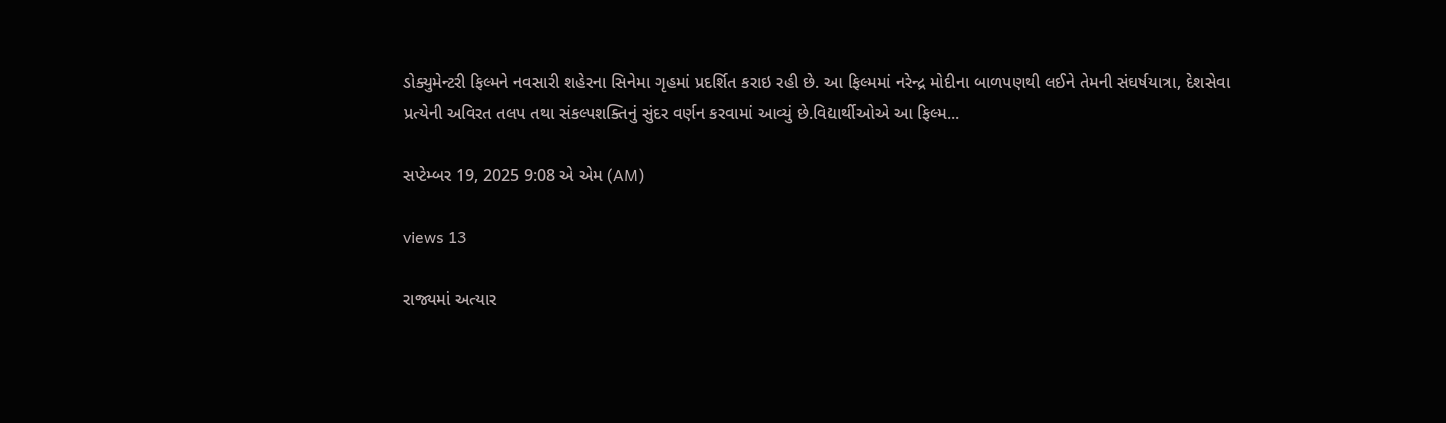ડોક્યુમેન્ટરી ફિલ્મને નવસારી શહેરના સિનેમા ગૃહમાં પ્રદર્શિત કરાઇ રહી છે. આ ફિલ્મમાં નરેન્દ્ર મોદીના બાળપણથી લઈને તેમની સંઘર્ષયાત્રા, દેશસેવા પ્રત્યેની અવિરત તલપ તથા સંકલ્પશક્તિનું સુંદર વર્ણન કરવામાં આવ્યું છે.વિદ્યાર્થીઓએ આ ફિલ્મ...

સપ્ટેમ્બર 19, 2025 9:08 એ એમ (AM)

views 13

રાજ્યમાં અત્યાર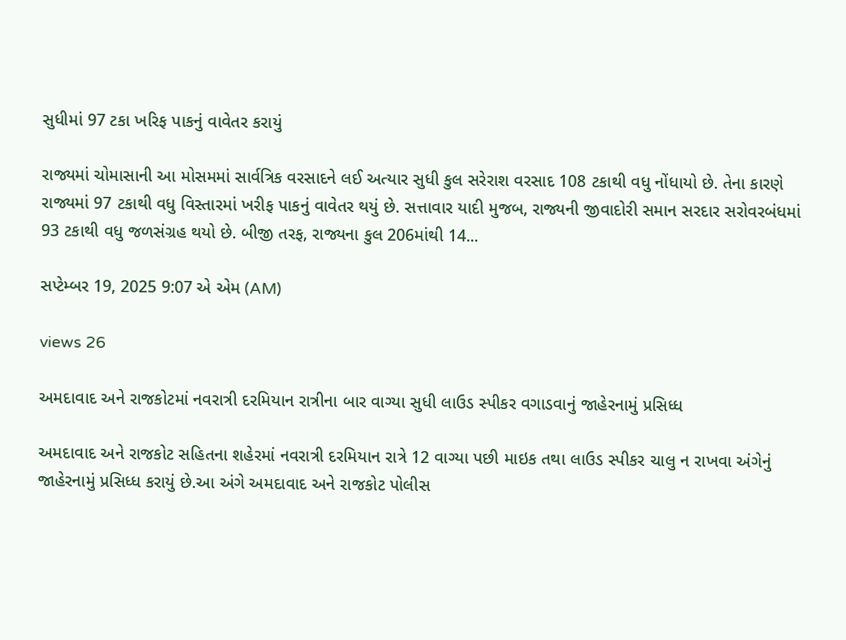સુધીમાં 97 ટકા ખરિફ પાકનું વાવેતર કરાયું

રાજ્યમાં ચોમાસાની આ મોસમમાં સાર્વત્રિક વરસાદને લઈ અત્યાર સુધી કુલ સરેરાશ વરસાદ 108 ટકાથી વધુ નોંધાયો છે. તેના કારણે રાજ્યમાં 97 ટકાથી વધુ વિસ્તારમાં ખરીફ પાકનું વાવેતર થયું છે. સત્તાવાર યાદી મુજબ, રાજ્યની જીવાદોરી સમાન સરદાર સરોવરબંધમાં 93 ટકાથી વધુ જળસંગ્રહ થયો છે. બીજી તરફ, રાજ્યના કુલ 206માંથી 14...

સપ્ટેમ્બર 19, 2025 9:07 એ એમ (AM)

views 26

અમદાવાદ અને રાજકોટમાં નવરાત્રી દરમિયાન રાત્રીના બાર વાગ્યા સુધી લાઉડ સ્પીકર વગાડવાનું જાહેરનામું પ્રસિધ્ધ

અમદાવાદ અને રાજકોટ સહિતના શહેરમાં નવરાત્રી દરમિયાન રાત્રે 12 વાગ્યા પછી માઇક તથા લાઉડ સ્પીકર ચાલુ ન રાખવા અંગેનું જાહેરનામું પ્રસિધ્ધ કરાયું છે.આ અંગે અમદાવાદ અને રાજકોટ પોલીસ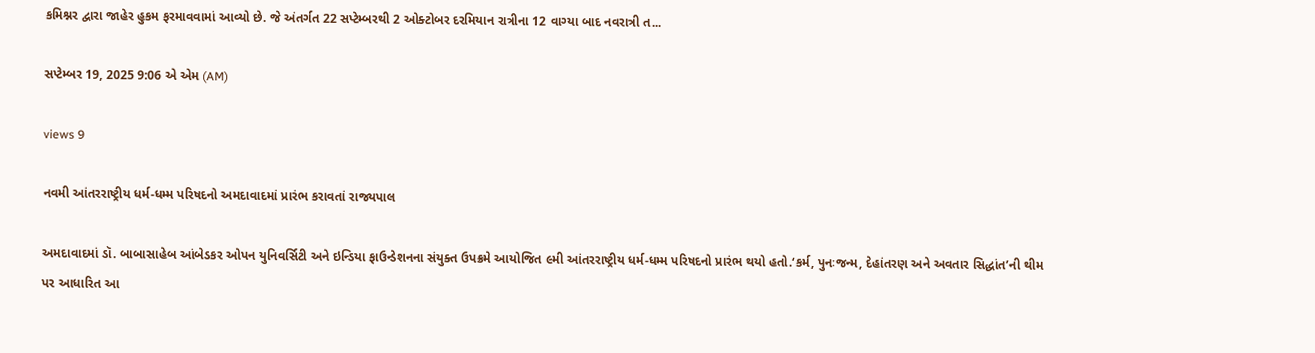કમિશ્નર દ્વારા જાહેર હુકમ ફરમાવવામાં આવ્યો છે. જે અંતર્ગત 22 સપ્ટેમ્બરથી 2 ઓક્ટોબર દરમિયાન રાત્રીના 12 વાગ્યા બાદ નવરાત્રી ત...

સપ્ટેમ્બર 19, 2025 9:06 એ એમ (AM)

views 9

નવમી આંતરરાષ્ટ્રીય ધર્મ-ધમ્મ પરિષદનો અમદાવાદમાં પ્રારંભ કરાવતાં રાજ્યપાલ

અમદાવાદમાં ડૉ. બાબાસાહેબ આંબેડકર ઓપન યુનિવર્સિટી અને ઇન્ડિયા ફાઉન્ડેશનના સંયુક્ત ઉપક્રમે આયોજિત ૯મી આંતરરાષ્ટ્રીય ધર્મ-ધમ્મ પરિષદનો પ્રારંભ થયો હતો.‘કર્મ, પુનઃજન્મ, દેહાંતરણ અને અવતાર સિદ્ધાંત’ની થીમ પર આધારિત આ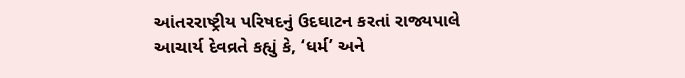આંતરરાષ્ટ્રીય પરિષદનું ઉદઘાટન કરતાં રાજ્યપાલે આચાર્ય દેવવ્રતે કહ્યું કે, ‘ધર્મ’ અને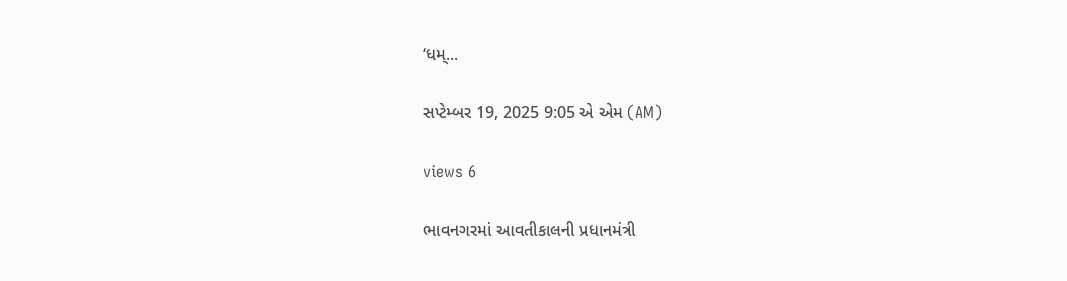‘ધમ્...

સપ્ટેમ્બર 19, 2025 9:05 એ એમ (AM)

views 6

ભાવનગરમાં આવતીકાલની પ્રધાનમંત્રી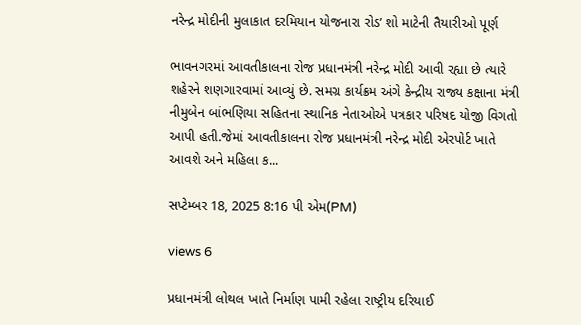નરેન્દ્ર મોદીની મુલાકાત દરમિયાન યોજનારા રોડ’ શો માટેની તૈયારીઓ પૂર્ણ

ભાવનગરમાં આવતીકાલના રોજ પ્રધાનમંત્રી નરેન્દ્ર મોદી આવી રહ્યા છે ત્યારે શહેરને શણગારવામાં આવ્યું છે. સમગ્ર કાર્યક્રમ અંગે કેન્દ્રીય રાજ્ય કક્ષાના મંત્રી નીમુબેન બાંભણિયા સહિતના સ્થાનિક નેતાઓએ પત્રકાર પરિષદ યોજી વિગતો આપી હતી.જેમાં આવતીકાલના રોજ પ્રધાનમંત્રી નરેન્દ્ર મોદી એરપોર્ટ ખાતે આવશે અને મહિલા ક...

સપ્ટેમ્બર 18, 2025 8:16 પી એમ(PM)

views 6

પ્રધાનમંત્રી લોથલ ખાતે નિર્માણ પામી રહેલા રાષ્ટ્રીય દરિયાઈ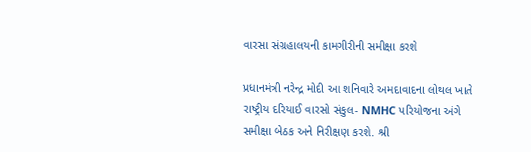વારસા સંગ્રહાલયની કામગીરીની સમીક્ષા કરશે

પ્રધાનમંત્રી નરેન્દ્ર મોદી આ શનિવારે અમદાવાદના લોથલ ખાતે રાષ્ટ્રીય દરિયાઈ વારસો સંકુલ- NMHC પરિયોજના અંગે સમીક્ષા બેઠક અને નિરીક્ષણ કરશે. શ્રી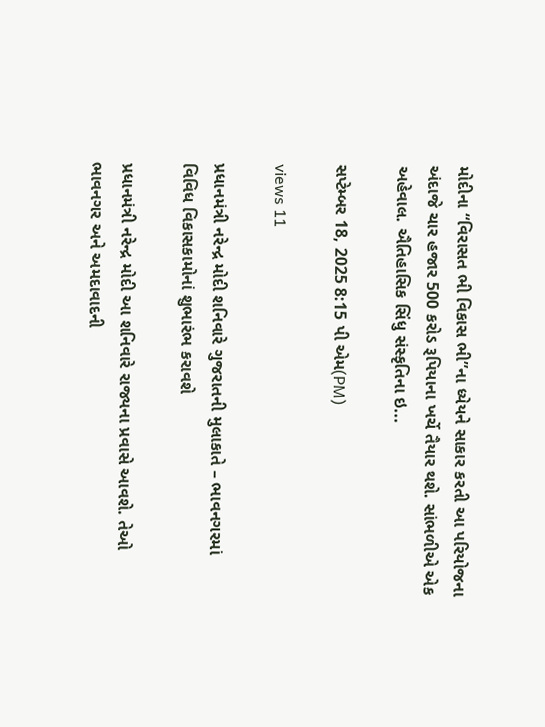મોદીના “વિરાસત ભી વિકાસ ભી”ના ધ્યેયને સાકાર કરતી આ પરિયોજના અંદાજે ચાર હજાર 500 કરોડ રૂપિયાના ખર્ચે તૈયાર થશે. સાંભળીએ એક અહેવાલ. ઐતિહાસિક સિંધુ સંસ્કૃતિના ઇ...

સપ્ટેમ્બર 18, 2025 8:15 પી એમ(PM)

views 11

પ્રધાનમંત્રી નરેન્દ્ર મોદી શનિવારે ગુજરાતની મુલાકાતે – ભાવનગરમાં વિવિધ વિકાસકામોનાં શુભારંભ કરાવશે

પ્રધાનમંત્રી નરેન્દ્ર મોદી આ શનિવારે રાજ્યના પ્રવાસે આવશે. તેઓ ભાવનગર અને અમદાવાદની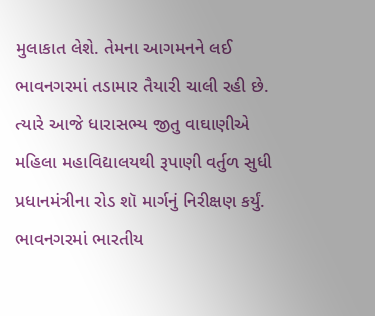મુલાકાત લેશે. તેમના આગમનને લઈ ભાવનગરમાં તડામાર તૈયારી ચાલી રહી છે. ત્યારે આજે ધારાસભ્ય જીતુ વાઘાણીએ મહિલા મહાવિદ્યાલયથી રૂપાણી વર્તુળ સુધી પ્રધાનમંત્રીના રોડ શૉ માર્ગનું નિરીક્ષણ કર્યું. ભાવનગરમાં ભારતીય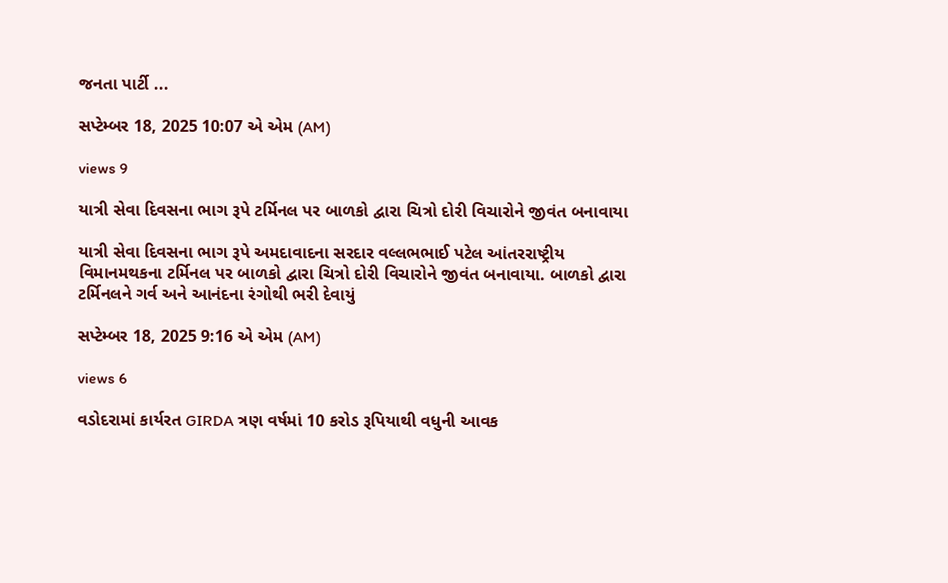જનતા પાર્ટી ...

સપ્ટેમ્બર 18, 2025 10:07 એ એમ (AM)

views 9

યાત્રી સેવા દિવસના ભાગ રૂપે ટર્મિનલ પર બાળકો દ્વારા ચિત્રો દોરી વિચારોને જીવંત બનાવાયા

યાત્રી સેવા દિવસના ભાગ રૂપે અમદાવાદના સરદાર વલ્લભભાઈ પટેલ આંતરરાષ્ટ્રીય વિમાનમથકના ટર્મિનલ પર બાળકો દ્વારા ચિત્રો દોરી વિચારોને જીવંત બનાવાયા. બાળકો દ્વારા ટર્મિનલને ગર્વ અને આનંદના રંગોથી ભરી દેવાયું

સપ્ટેમ્બર 18, 2025 9:16 એ એમ (AM)

views 6

વડોદરામાં કાર્યરત GIRDA ત્રણ વર્ષમાં 10 કરોડ રૂપિયાથી વધુની આવક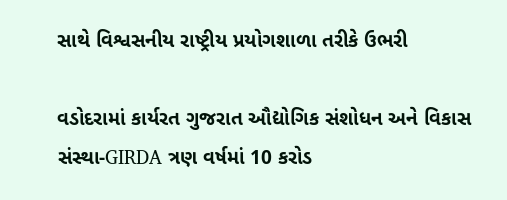સાથે વિશ્વસનીય રાષ્ટ્રીય પ્રયોગશાળા તરીકે ઉભરી

વડોદરામાં કાર્યરત ગુજરાત ઔદ્યોગિક સંશોધન અને વિકાસ સંસ્થા-GIRDA ત્રણ વર્ષમાં 10 કરોડ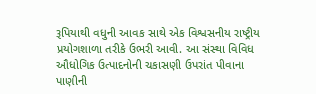રૂપિયાથી વધુની આવક સાથે એક વિશ્વસનીય રાષ્ટ્રીય પ્રયોગશાળા તરીકે ઉભરી આવી. આ સંસ્થા વિવિધ ઔધોગિક ઉત્પાદનોની ચકાસણી ઉપરાંત પીવાના પાણીની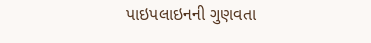પાઇપલાઇનની ગુણવતા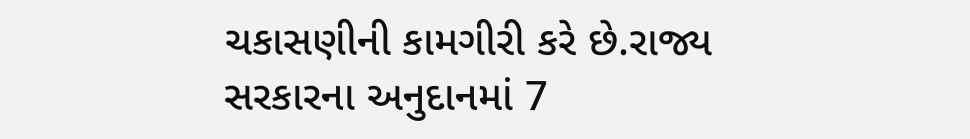ચકાસણીની કામગીરી કરે છે.રાજ્ય સરકારના અનુદાનમાં 7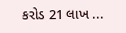કરોડ 21 લાખ ...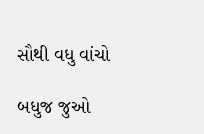સૌથી વધુ વાંચો

બધુજ જુઓ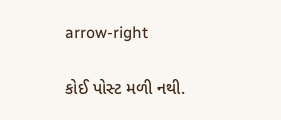arrow-right

કોઈ પોસ્ટ મળી નથી.